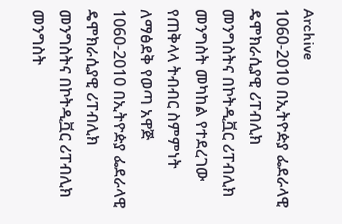Archive
1060-2010 በኢትዮዽያ ፌደራላዊ ዴሞክራሲያዊ ሪፐብሊክ መንግስትና በኮትዲቯር ሪፐብሊክ መንግስት መካከል የተደረገው የጠቅላላ ትብብር ስምምነት ለማፅደቅ የወጣ አዋጅ
1060-2010 በኢትዮዽያ ፌደራላዊ ዴሞክራሲያዊ ሪፐብሊክ መንግስትና በኮትዲቯር ሪፐብሊክ መንግስት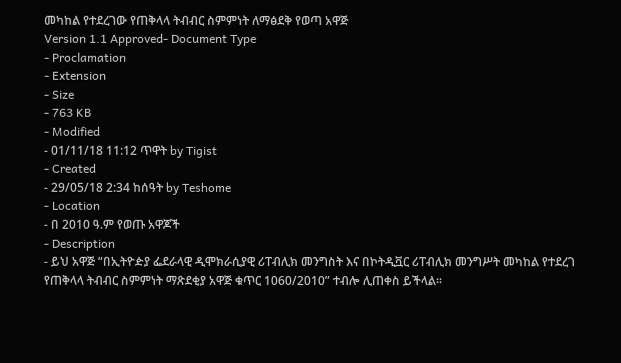መካከል የተደረገው የጠቅላላ ትብብር ስምምነት ለማፅደቅ የወጣ አዋጅ
Version 1.1 Approved- Document Type
- Proclamation
- Extension
- Size
- 763 KB
- Modified
- 01/11/18 11:12 ጥዋት by Tigist
- Created
- 29/05/18 2:34 ከሰዓት by Teshome
- Location
- በ 2010 ዓ.ም የወጡ አዋጆች
- Description
- ይህ አዋጅ “በኢትዮዽያ ፌደራላዊ ዲሞክራሲያዊ ሪፐብሊክ መንግስት እና በኮትዲቯር ሪፐብሊክ መንግሥት መካከል የተደረገ የጠቅላላ ትብብር ስምምነት ማጽደቂያ አዋጅ ቁጥር 1060/2010” ተብሎ ሊጠቀስ ይችላል፡፡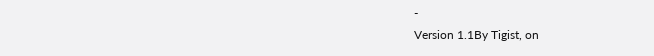-
Version 1.1By Tigist, on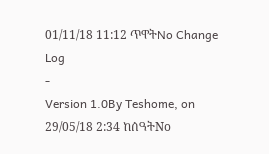01/11/18 11:12 ጥዋትNo Change Log
-
Version 1.0By Teshome, on 29/05/18 2:34 ከሰዓትNo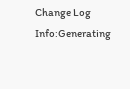Change Log
Info:Generating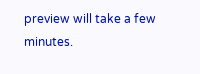preview will take a few minutes.